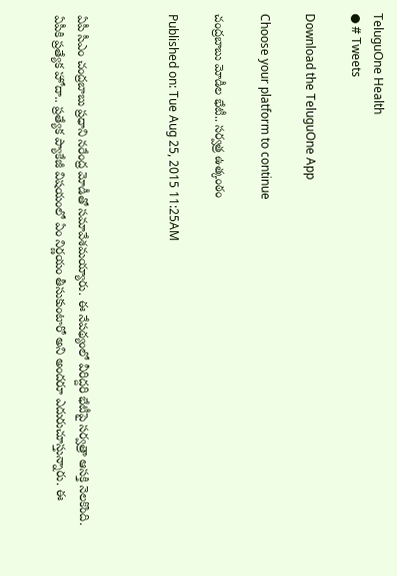TeluguOne Health
● # Tweets

Download the TeluguOne App

Choose your platform to continue

చంద్రబాబు మోడీల భేటీ.. సర్వత్ర ఉత్కంఠం

Published on: Tue Aug 25, 2015 11:25AM



ఏపీ సీఎం చంద్రబాబు ప్రధాని నరేంద్ర మోడీతో సమావేశమయ్యారు. ఈ నేపథ్యంలో వీరిద్దరి భేటీపై సర్వత్రా ఆసక్తి నెలకొంది. ఏపీకి ప్రత్యేక హోదా.. ప్రత్యేక ప్యాకేజీ విషయంలో ఏం నిర్ణయం తీసుకుంటారో అని అందరూ ఎదురుచూస్తున్నారు. ఈ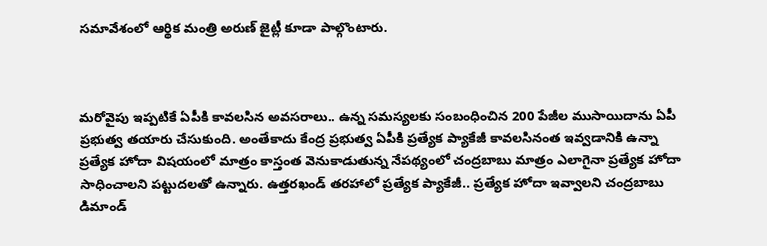సమావేశంలో ఆర్థిక మంత్రి అరుణ్‌ జైట్లీ కూడా పాల్గొంటారు.



మరోవైపు ఇప్పటికే ఏపీకి కావలసిన అవసరాలు.. ఉన్న సమస్యలకు సంబంధించిన 200 పేజీల ముసాయిదాను ఏపీ ప్రభుత్వ తయారు చేసుకుంది. అంతేకాదు కేంద్ర ప్రభుత్వ ఏపీకి ప్రత్యేక ప్యాకేజీ కావలసినంత ఇవ్వడానికి ఉన్నా ప్రత్యేక హోదా విషయంలో మాత్రం కాస్తంత వెనుకాడుతున్న నేపథ్యంలో చంద్రబాబు మాత్రం ఎలాగైనా ప్రత్యేక హోదా సాధించాలని పట్టుదలతో ఉన్నారు. ఉత్తరఖండ్ తరహాలో ప్రత్యేక ప్యాకేజీ.. ప్రత్యేక హోదా ఇవ్వాలని చంద్రబాబు డిమాండ్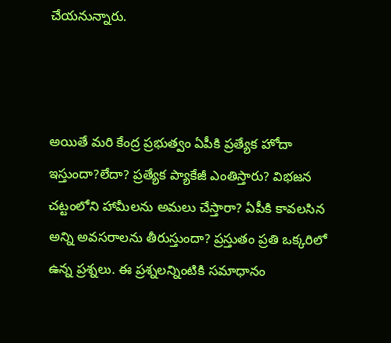చేయనున్నారు.



అయితే మరి కేంద్ర ప్రభుత్వం ఏపీకి ప్రత్యేక హోదా ఇస్తుందా?లేదా? ప్రత్యేక ప్యాకేజీ ఎంతిస్తారు? విభజన చట్టంలోని హామీలను అమలు చేస్తారా? ఏపీకి కావలసిన అన్ని అవసరాలను తీరుస్తుందా? ప్రస్తుతం ప్రతి ఒక్కరిలో ఉన్న ప్రశ్నలు. ఈ ప్రశ్నలన్నింటికి సమాధానం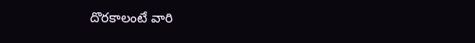దొరకాలంటే వారి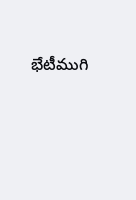భేటీముగి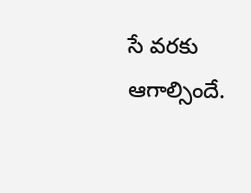సే వరకు ఆగాల్సిందే.